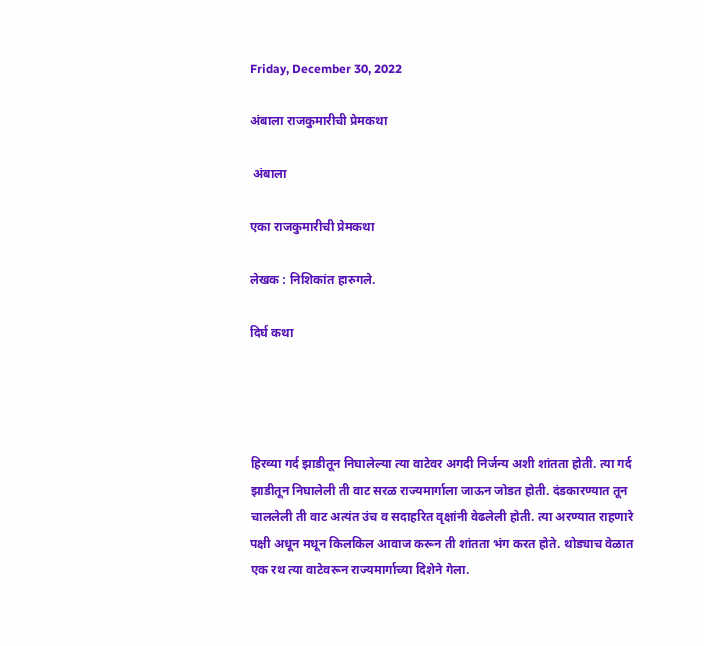Friday, December 30, 2022

अंबाला राजकुमारीची प्रेमकथा

 अंबाला

एका राजकुमारीची प्रेमकथा

लेखक : निशिकांत हारुगले.

दिर्घ कथा




हिरव्या गर्द झाडीतून निघालेल्या त्या वाटेवर अगदी निर्जन्य अशी शांतता होती. त्या गर्द झाडीतून निघालेली ती वाट सरळ राज्यमार्गाला जाऊन जोडत होती. दंडकारण्यात तून चाललेली ती वाट अत्यंत उंच व सदाहरित वृक्षांनी वेढलेली होती. त्या अरण्यात राहणारे पक्षी अधून मधून किलकिल आवाज करून ती शांतता भंग करत होते. थोड्याच वेळात एक रथ त्या वाटेवरून राज्यमार्गाच्या दिशेने गेला.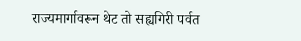राज्यमार्गावरून थेट तो सह्यगिरी पर्वत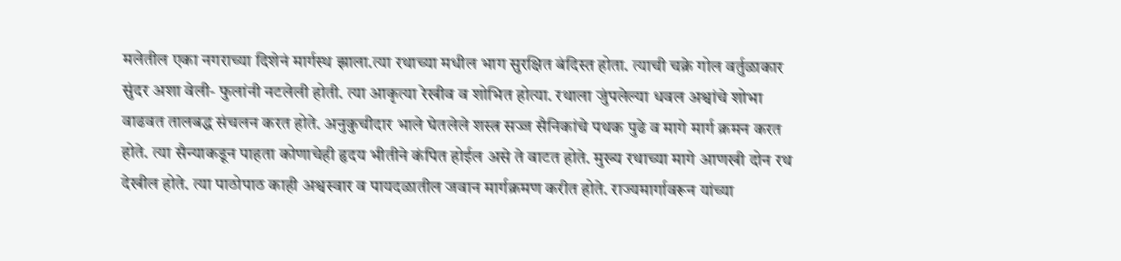मलेतील एका नगराच्या दिशेनं मार्गस्थ झाला.त्या रथाच्या मधील भाग सुरक्षित बंदिस्त होता. त्याची चक्रे गोल वर्तुळाकार सुंदर अशा वेली- फुलांनी नटलेली होती. त्या आकृत्या रेखीव व शोभित होत्या. रथाला जुंपलेल्या धवल अश्वांचे शोभा वाढवत तालबद्ध संचलन करत होते. अनुकुचीदार भाले घेतलेले शस्त्र सज्ज सैनिकांचे पथक पुढे व मागे मार्ग क्रमन करत होते. त्या सैन्याकडून पाहता कोणाचेही हृदय भीतीने कंपित होईल असे ते वाटत होते. मुख्य रथाच्या मागे आणखी दोन रथ देखील होते. त्या पाठोपाठ काही अश्वस्वार व पायदळातील जवान मार्गक्रमण करीत होते. राज्यमार्गावरून यांच्या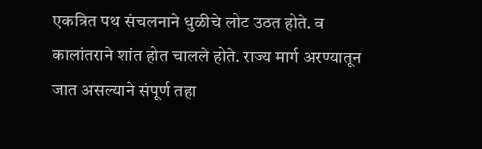एकत्रित पथ संचलनाने धुळीचे लोट उठत होते. व कालांतराने शांत होत चालले होते. राज्य मार्ग अरण्यातून जात असल्याने संपूर्ण तहा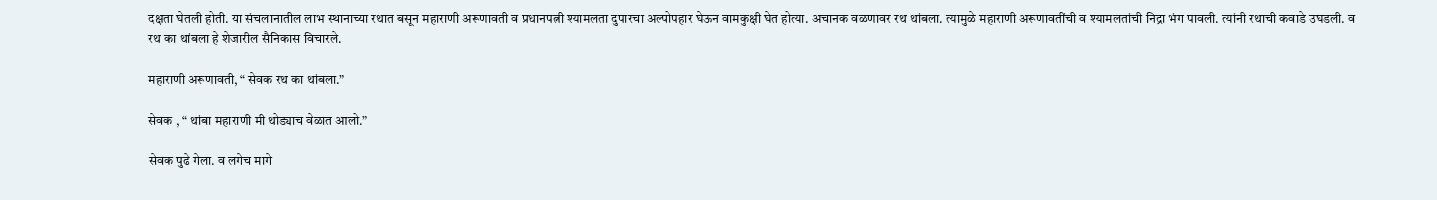दक्षता घेतली होती. या संचलानातील लाभ स्थानाच्या रथात बसून महाराणी अरूणावती व प्रधानपत्नी श्यामलता दुपारचा अल्पोपहार घेऊन वामकुक्षी घेत होत्या. अचानक वळणावर रथ थांबला. त्यामुळे महाराणी अरूणावतींची व श्यामलतांची निद्रा भंग पावली. त्यांनी रथाची कवाडे उघडली. व रथ का थांबला हे शेजारील सैनिकास विचारले.

महाराणी अरूणावती, “ सेवक रथ का थांबला.”

सेवक , “ थांबा महाराणी मी थोड्याच वेळात आलो.”

सेवक पुढे गेला. व लगेच मागे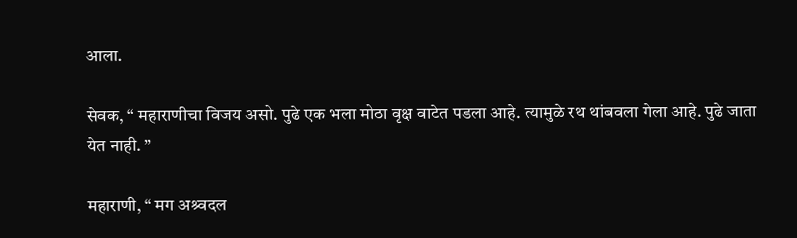आला.

सेवक, “ महाराणीचा विजय असो. पुढे एक भला मोठा वृक्ष वाटेत पडला आहे. त्यामुळे रथ थांबवला गेला आहे. पुढे जाता येत नाही. ”

महाराणी, “ मग अश्र्वदल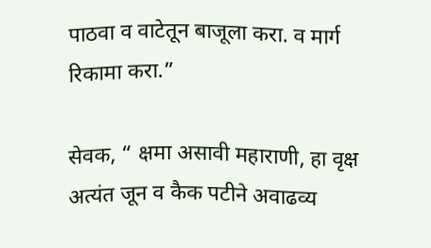पाठवा व वाटेतून बाजूला करा. व मार्ग रिकामा करा.”

सेवक, “ क्षमा असावी महाराणी, हा वृक्ष अत्यंत जून व कैक पटीने अवाढव्य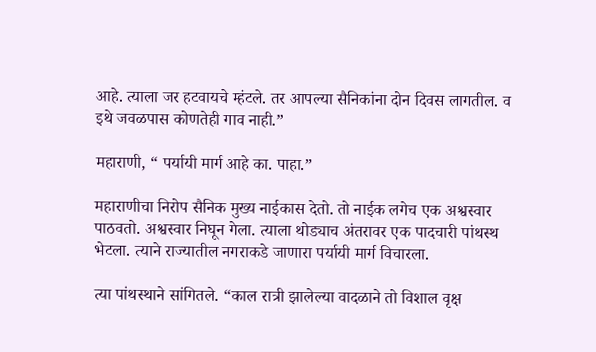आहे. त्याला जर हटवायचे म्हंटले. तर आपल्या सैनिकांना दोन दिवस लागतील. व इथे जवळपास कोणतेही गाव नाही.”

महाराणी, “ पर्यायी मार्ग आहे का. पाहा.”

महाराणीचा निरोप सैनिक मुख्य नाईकास देतो. तो नाईक लगेच एक अश्वस्वार पाठवतो. अश्वस्वार निघून गेला. त्याला थोड्याच अंतरावर एक पादचारी पांथस्थ भेटला. त्याने राज्यातील नगराकडे जाणारा पर्यायी मार्ग विचारला.

त्या पांथस्थाने सांगितले. “काल रात्री झालेल्या वादळाने तो विशाल वृक्ष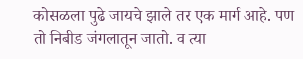कोसळला पुढे जायचे झाले तर एक मार्ग आहे. पण तो निबीड जंगलातून जातो. व त्या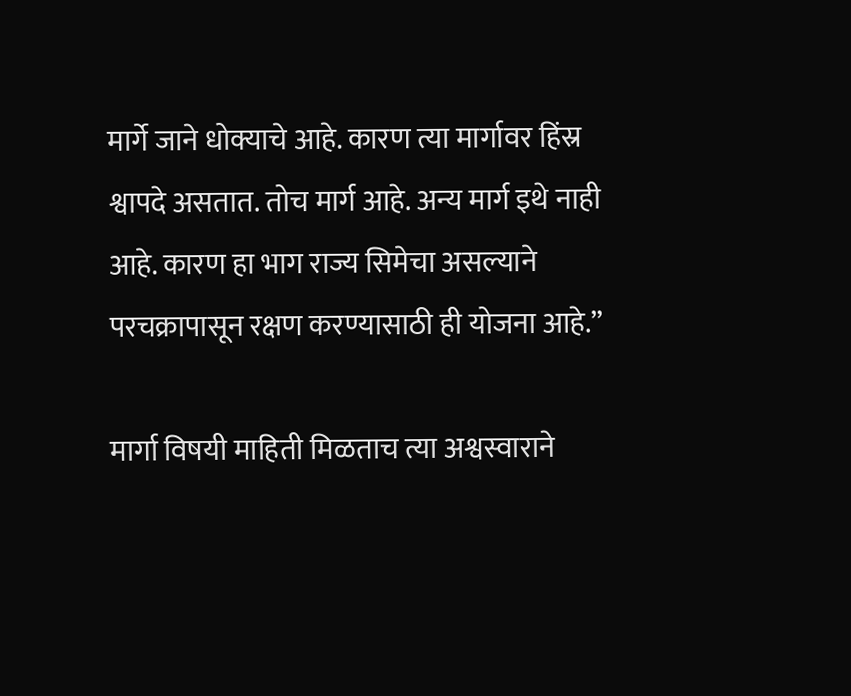मार्गे जाने धोक्याचे आहे. कारण त्या मार्गावर हिंस्र श्वापदे असतात. तोच मार्ग आहे. अन्य मार्ग इथे नाही आहे. कारण हा भाग राज्य सिमेचा असल्याने परचक्रापासून रक्षण करण्यासाठी ही योजना आहे.”

मार्गा विषयी माहिती मिळताच त्या अश्वस्वाराने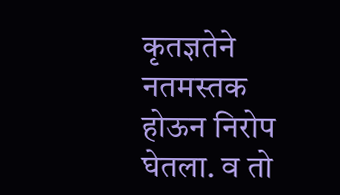कृतज्ञतेने नतमस्तक होऊन निरोप घेतला. व तो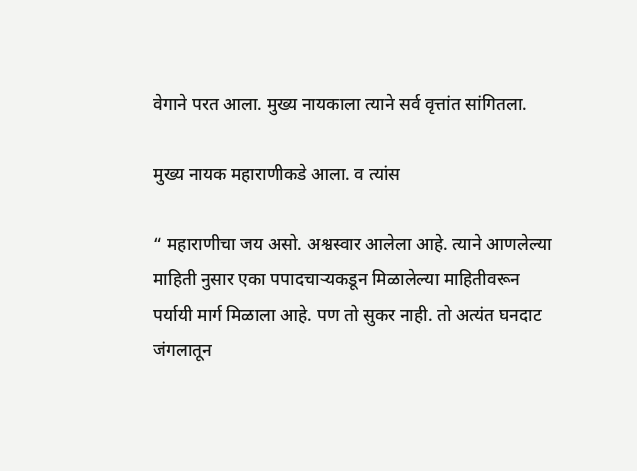वेगाने परत आला. मुख्य नायकाला त्याने सर्व वृत्तांत सांगितला.

मुख्य नायक महाराणीकडे आला. व त्यांस

“ महाराणीचा जय असो. अश्वस्वार आलेला आहे. त्याने आणलेल्या माहिती नुसार एका पपादचाऱ्यकडून मिळालेल्या माहितीवरून पर्यायी मार्ग मिळाला आहे. पण तो सुकर नाही. तो अत्यंत घनदाट जंगलातून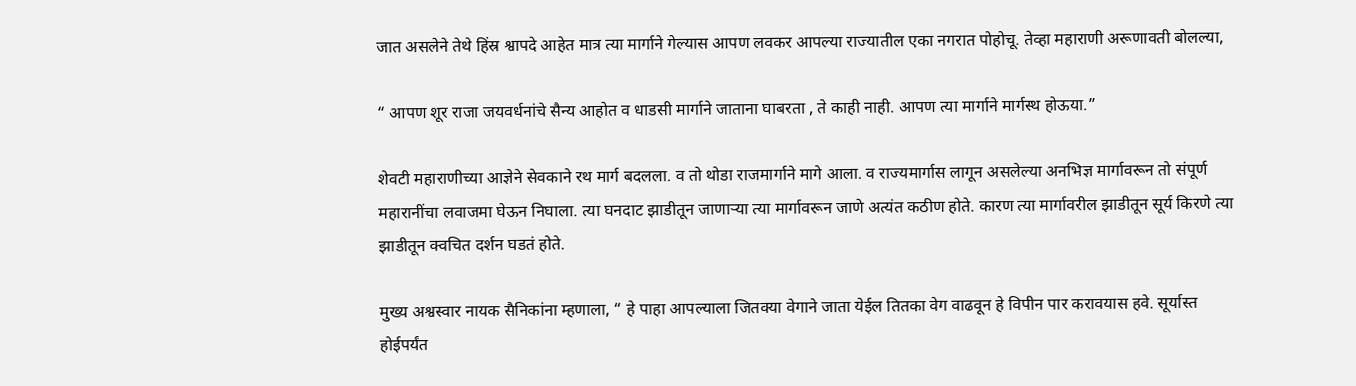जात असलेने तेथे हिंस्र श्वापदे आहेत मात्र त्या मार्गाने गेल्यास आपण लवकर आपल्या राज्यातील एका नगरात पोहोचू. तेव्हा महाराणी अरूणावती बोलल्या,

“ आपण शूर राजा जयवर्धनांचे सैन्य आहोत व धाडसी मार्गाने जाताना घाबरता , ते काही नाही. आपण त्या मार्गाने मार्गस्थ होऊया.”

शेवटी महाराणीच्या आज्ञेने सेवकाने रथ मार्ग बदलला. व तो थोडा राजमार्गाने मागे आला. व राज्यमार्गास लागून असलेल्या अनभिज्ञ मार्गावरून तो संपूर्ण महारानींचा लवाजमा घेऊन निघाला. त्या घनदाट झाडीतून जाणाऱ्या त्या मार्गावरून जाणे अत्यंत कठीण होते. कारण त्या मार्गावरील झाडीतून सूर्य किरणे त्या झाडीतून क्वचित दर्शन घडतं होते.

मुख्य अश्वस्वार नायक सैनिकांना म्हणाला, “ हे पाहा आपल्याला जितक्या वेगाने जाता येईल तितका वेग वाढवून हे विपीन पार करावयास हवे. सूर्यास्त होईपर्यंत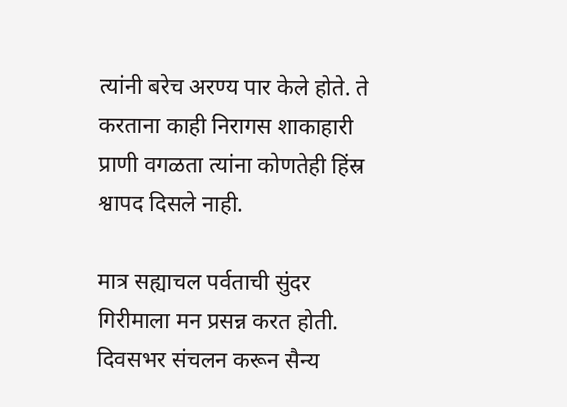त्यांनी बरेच अरण्य पार केले होते. ते करताना काही निरागस शाकाहारी प्राणी वगळता त्यांना कोणतेही हिंस्र श्वापद दिसले नाही.

मात्र सह्याचल पर्वताची सुंदर गिरीमाला मन प्रसन्न करत होती. दिवसभर संचलन करून सैन्य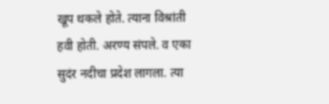खूप थकले होते. त्याना विश्रांती हवी होती. अरण्य संपले. व एका सुदंर नदीचा प्रदेश लागला. त्या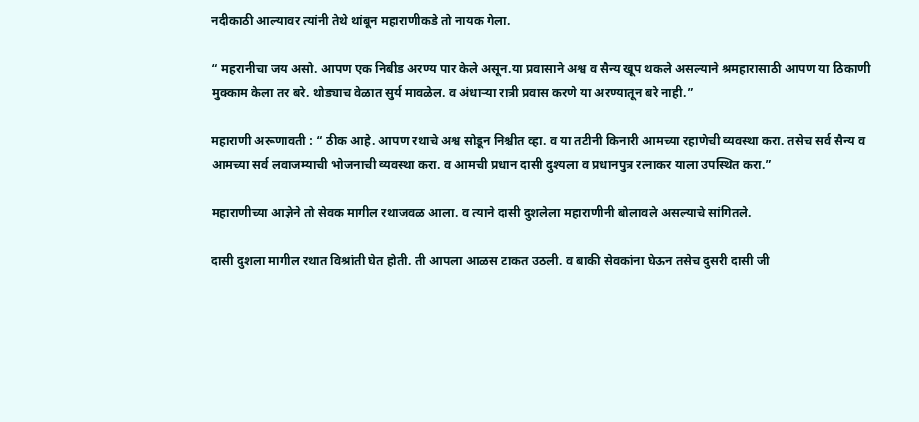नदीकाठी आल्यावर त्यांनी तेथे थांबून महाराणीकडे तो नायक गेला.

“ महरानीचा जय असो. आपण एक निबीड अरण्य पार केले असून.या प्रवासाने अश्व व सैन्य खूप थकले असल्याने श्रमहारासाठी आपण या ठिकाणी मुक्काम केला तर बरे. थोड्याच वेळात सुर्य मावळेल. व अंधाऱ्या रात्री प्रवास करणे या अरण्यातून बरे नाही.”

महाराणी अरूणावती : “ ठीक आहे. आपण रथाचे अश्व सोडून निश्चीत व्हा. व या तटीनी किनारी आमच्या रहाणेची व्यवस्था करा. तसेच सर्व सैन्य व आमच्या सर्व लवाजम्याची भोजनाची व्यवस्था करा. व आमची प्रधान दासी दुश्यला व प्रधानपुत्र रत्नाकर याला उपस्थित करा.”

महाराणीच्या आज्ञेने तो सेवक मागील रथाजवळ आला. व त्याने दासी दुशलेला महाराणीनी बोलावले असल्याचे सांगितले.

दासी दुशला मागील रथात विश्रांती घेत होती. ती आपला आळस टाकत उठली. व बाकी सेवकांना घेऊन तसेच दुसरी दासी जी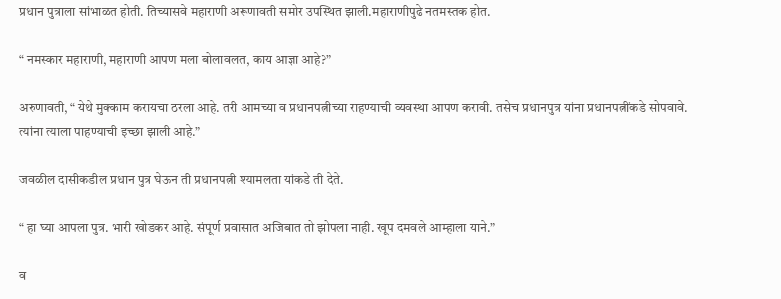प्रधान पुत्राला सांभाळत होती. तिच्यासवे महाराणी अरूणावती समोर उपस्थित झाली.महाराणीपुढे नतमस्तक होत.

“ नमस्कार महाराणी, महाराणी आपण मला बोलावलत, काय आज्ञा आहे?”

अरुणावती, “ येथे मुक्काम करायचा ठरला आहे. तरी आमच्या व प्रधानपत्नीच्या राहण्याची व्यवस्था आपण करावी. तसेच प्रधानपुत्र यांना प्रधानपत्नींकडे सोपवावे. त्यांना त्याला पाहण्याची इच्छा झाली आहे.”

जवळील दासीकडील प्रधान पुत्र घेऊन ती प्रधानपत्नी श्यामलता यांकडे ती देते.

“ हा घ्या आपला पुत्र. भारी खोडकर आहे. संपूर्ण प्रवासात अजिबात तो झोपला नाही. खूप दमवले आम्हाला याने.”

व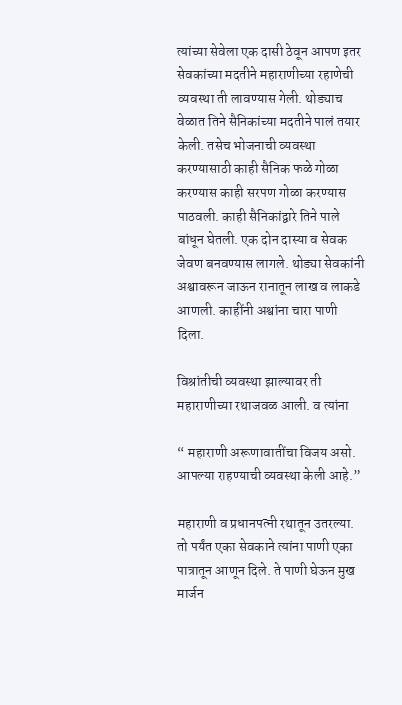त्यांच्या सेवेला एक दासी ठेवून आपण इतर सेवकांच्या मदतीने महाराणीच्या रहाणेची व्यवस्था ती लावण्यास गेली. थोड्याच वेळात तिने सैनिकांच्या मदतीने पालं तयार केली. तसेच भोजनाची व्यवस्था करण्यासाठी काही सैनिक फळे गोळा करण्यास काही सरपण गोळा करण्यास पाठवली. काही सैनिकांद्वारे तिने पाले बांधून घेतली. एक दोन दास्या व सेवक जेवण बनवण्यास लागले. थोड्या सेवकांनी अश्वावरून जाऊन रानातून लाख व लाकडे आणली. काहींनी अश्वांना चारा पाणी दिला.

विश्रांतीची व्यवस्था झाल्यावर ती महाराणीच्या रथाजवळ आली. व त्यांना

“ महाराणी अरूणावातींचा विजय असो. आपल्या राहण्याची व्यवस्था केली आहे.”

महाराणी व प्रधानपत्नी रथातून उतरल्या. तो पर्यंत एका सेवकाने त्यांना पाणी एका पात्रातून आणून दिले. ते पाणी घेऊन मुख मार्जन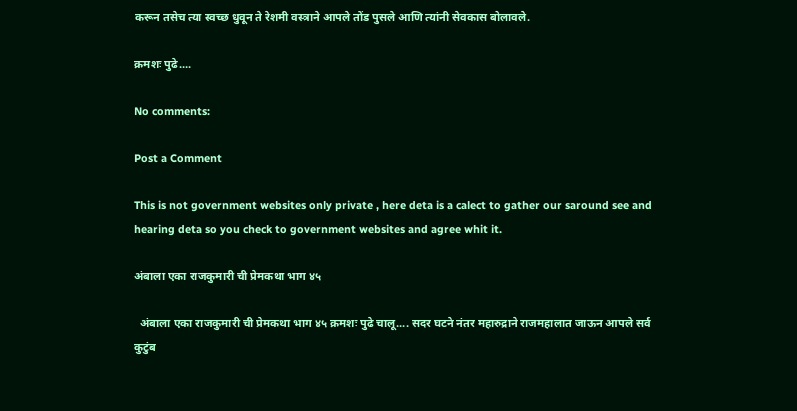करून तसेच त्या स्वच्छ धुवून ते रेशमी वस्त्राने आपले तोंड पुसले आणि त्यांनी सेवकास बोलावले.

क्रमशः पुढे....

No comments:

Post a Comment

This is not government websites only private , here deta is a calect to gather our saround see and hearing deta so you check to government websites and agree whit it.

अंबाला एका राजकुमारी ची प्रेमकथा भाग ४५

  अंबाला एका राजकुमारी ची प्रेमकथा भाग ४५ क्रमशः पुढे चालू.... सदर घटने नंतर महारुद्राने राजमहालात जाऊन आपले सर्व कुटुंब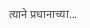त्याने प्रधानाच्या...